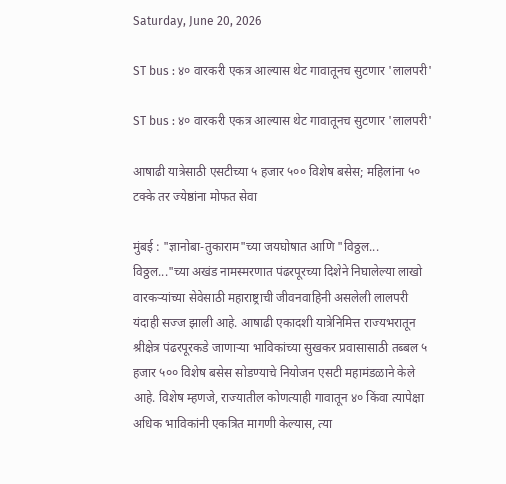Saturday, June 20, 2026

ST bus : ४० वारकरी एकत्र आल्यास थेट गावातूनच सुटणार 'लालपरी'

ST bus : ४० वारकरी एकत्र आल्यास थेट गावातूनच सुटणार 'लालपरी'

आषाढी यात्रेसाठी एसटीच्या ५ हजार ५०० विशेष बसेस; महिलांना ५० टक्के तर ज्येष्ठांना मोफत सेवा

मुंबई : "ज्ञानोबा-तुकाराम"च्या जयघोषात आणि "विठ्ठल... विठ्ठल..."च्या अखंड नामस्मरणात पंढरपूरच्या दिशेने निघालेल्या लाखो वारकऱ्यांच्या सेवेसाठी महाराष्ट्राची जीवनवाहिनी असलेली लालपरी यंदाही सज्ज झाली आहे. आषाढी एकादशी यात्रेनिमित्त राज्यभरातून श्रीक्षेत्र पंढरपूरकडे जाणाऱ्या भाविकांच्या सुखकर प्रवासासाठी तब्बल ५ हजार ५०० विशेष बसेस सोडण्याचे नियोजन एसटी महामंडळाने केले आहे. विशेष म्हणजे, राज्यातील कोणत्याही गावातून ४० किंवा त्यापेक्षा अधिक भाविकांनी एकत्रित मागणी केल्यास, त्या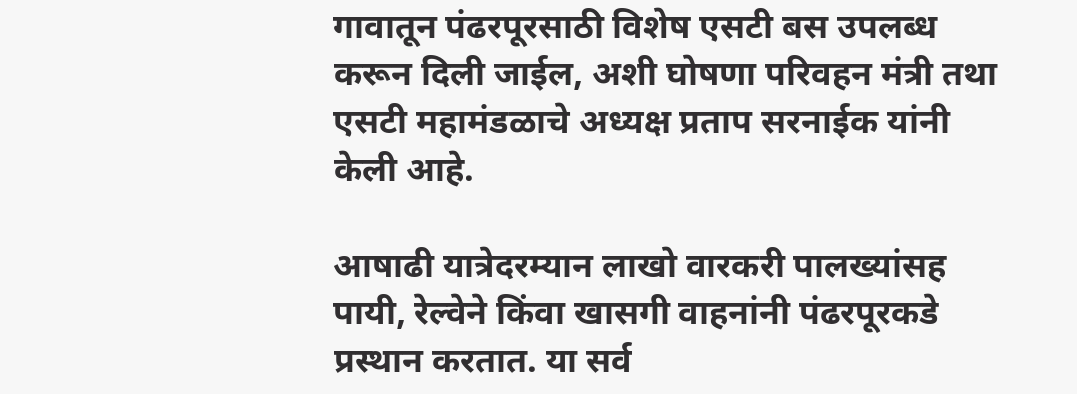गावातून पंढरपूरसाठी विशेष एसटी बस उपलब्ध करून दिली जाईल, अशी घोषणा परिवहन मंत्री तथा एसटी महामंडळाचे अध्यक्ष प्रताप सरनाईक यांनी केली आहे.

आषाढी यात्रेदरम्यान लाखो वारकरी पालख्यांसह पायी, रेल्वेने किंवा खासगी वाहनांनी पंढरपूरकडे प्रस्थान करतात. या सर्व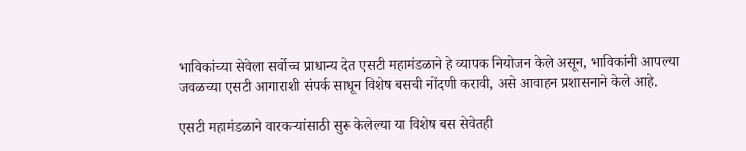भाविकांच्या सेवेला सर्वोच्च प्राधान्य देत एसटी महामंडळाने हे व्यापक नियोजन केले असून, भाविकांनी आपल्या जवळच्या एसटी आगाराशी संपर्क साधून विशेष बसची नोंदणी करावी, असे आवाहन प्रशासनाने केले आहे.

एसटी महामंडळाने वारकऱ्यांसाठी सुरू केलेल्या या विशेष बस सेवेतही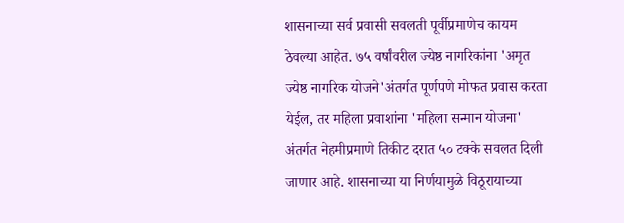शासनाच्या सर्व प्रवासी सवलती पूर्वीप्रमाणेच कायम ठेवल्या आहेत. ७५ वर्षांवरील ज्येष्ठ नागरिकांना 'अमृत ज्येष्ठ नागरिक योजने'अंतर्गत पूर्णपणे मोफत प्रवास करता येईल, तर महिला प्रवाशांना 'महिला सन्मान योजना' अंतर्गत नेहमीप्रमाणे तिकीट दरात ५० टक्के सवलत दिली जाणार आहे. शासनाच्या या निर्णयामुळे विठूरायाच्या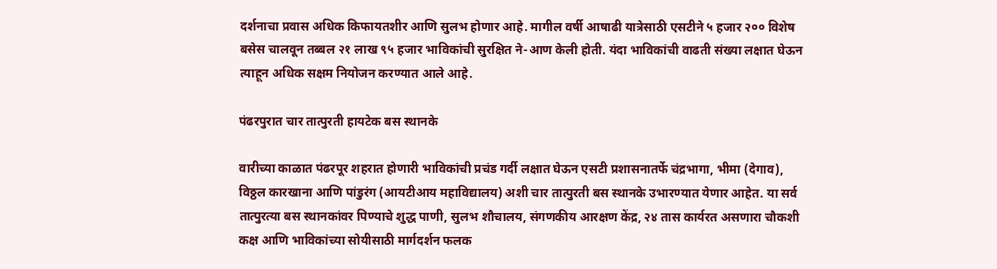दर्शनाचा प्रवास अधिक किफायतशीर आणि सुलभ होणार आहे. मागील वर्षी आषाढी यात्रेसाठी एसटीने ५ हजार २०० विशेष बसेस चालवून तब्बल २१ लाख ९५ हजार भाविकांची सुरक्षित ने-आण केली होती. यंदा भाविकांची वाढती संख्या लक्षात घेऊन त्याहून अधिक सक्षम नियोजन करण्यात आले आहे.

पंढरपुरात चार तात्पुरती हायटेक बस स्थानके

वारीच्या काळात पंढरपूर शहरात होणारी भाविकांची प्रचंड गर्दी लक्षात घेऊन एसटी प्रशासनातर्फे चंद्रभागा, भीमा (देगाव), विठ्ठल कारखाना आणि पांडुरंग (आयटीआय महाविद्यालय) अशी चार तात्पुरती बस स्थानके उभारण्यात येणार आहेत. या सर्व तात्पुरत्या बस स्थानकांवर पिण्याचे शुद्ध पाणी, सुलभ शौचालय, संगणकीय आरक्षण केंद्र, २४ तास कार्यरत असणारा चौकशी कक्ष आणि भाविकांच्या सोयीसाठी मार्गदर्शन फलक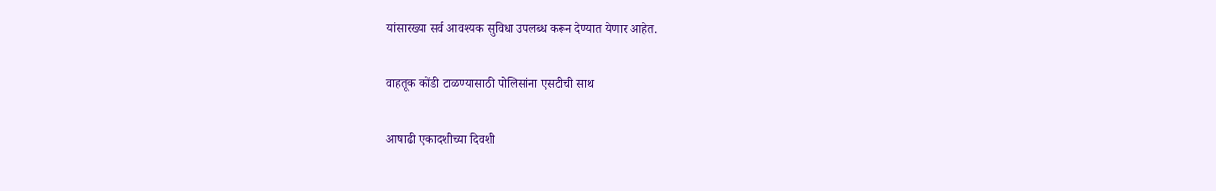यांसारख्या सर्व आवश्यक सुविधा उपलब्ध करून देण्यात येणार आहेत.

वाहतूक कोंडी टाळण्यासाठी पोलिसांना एसटीची साथ

आषाढी एकादशीच्या दिवशी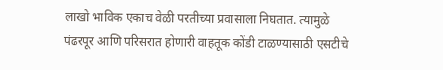लाखो भाविक एकाच वेळी परतीच्या प्रवासाला निघतात. त्यामुळे पंढरपूर आणि परिसरात होणारी वाहतूक कोंडी टाळण्यासाठी एसटीचे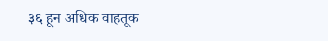३६ हून अधिक वाहतूक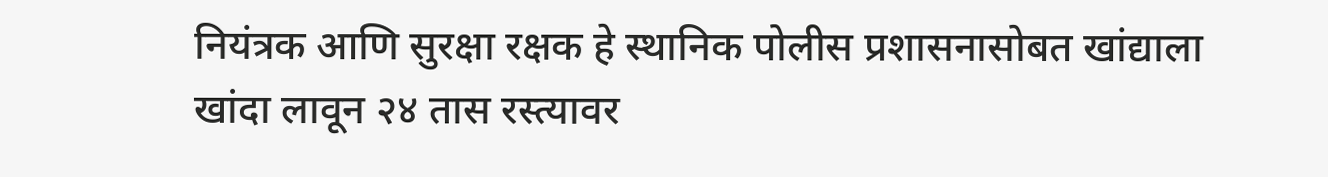नियंत्रक आणि सुरक्षा रक्षक हे स्थानिक पोलीस प्रशासनासोबत खांद्याला खांदा लावून २४ तास रस्त्यावर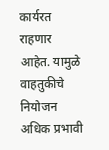कार्यरत राहणार आहेत. यामुळे वाहतुकीचे नियोजन अधिक प्रभावी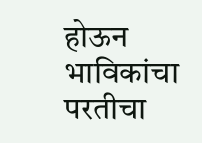होऊन भाविकांचा परतीचा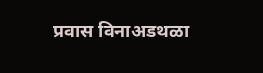प्रवास विनाअडथळा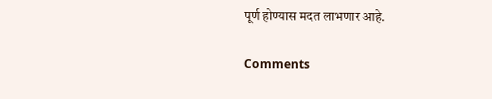पूर्ण होण्यास मदत लाभणार आहे.

Comments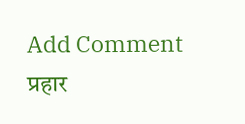Add Comment
प्रहार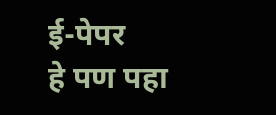ई-पेपर
हे पण पहा